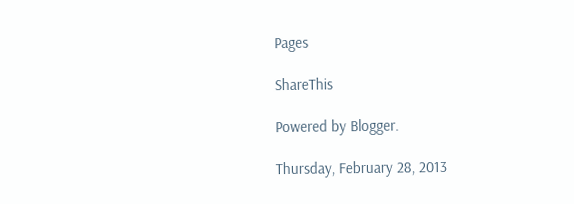Pages

ShareThis

Powered by Blogger.

Thursday, February 28, 2013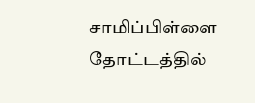சாமிப்பிள்ளை தோட்டத்தில்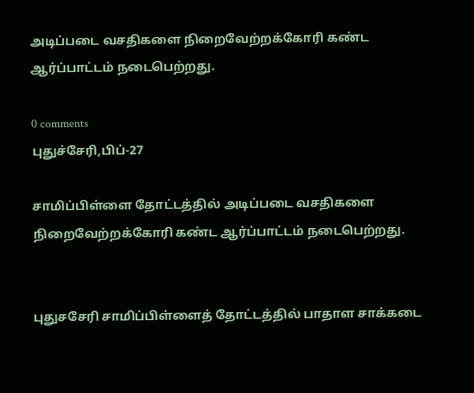அடிப்படை வசதிகளை நிறைவேற்றக்கோரி கண்ட ஆர்ப்பாட்டம் நடைபெற்றது.

0 comments
புதுச்சேரி,பிப்-27

சாமிப்பிள்ளை தோட்டத்தில் அடிப்படை வசதிகளை நிறைவேற்றக்கோரி கண்ட ஆர்ப்பாட்டம் நடைபெற்றது.


புதுசசேரி சாமிப்பிள்ளைத் தோட்டத்தில் பாதாள சாக்கடை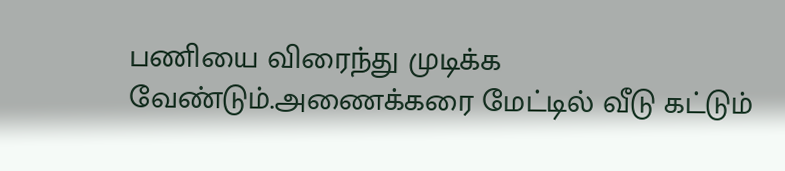பணியை விரைந்து முடிக்க வேண்டும்.அணைக்கரை மேட்டில் வீடு கட்டும்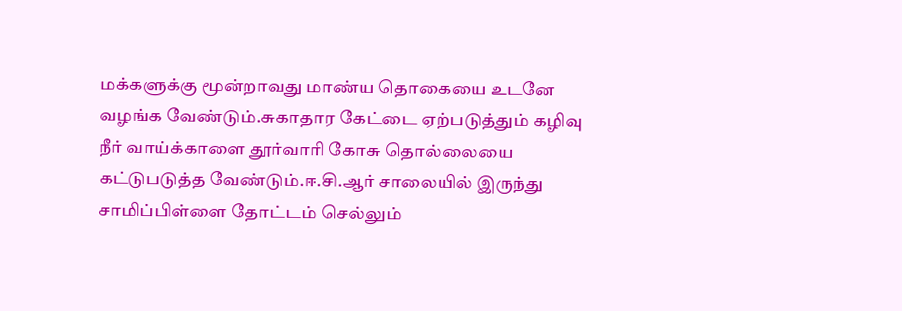மக்களுக்கு மூன்றாவது மாண்ய தொகையை உடனே வழங்க வேண்டும்.சுகாதார கேட்டை ஏற்படுத்தும் கழிவு நீர் வாய்க்காளை தூர்வாரி கோசு தொல்லையை கட்டுபடுத்த வேண்டும்.ஈ.சி.ஆர் சாலையில் இருந்து சாமிப்பிள்ளை தோட்டம் செல்லும்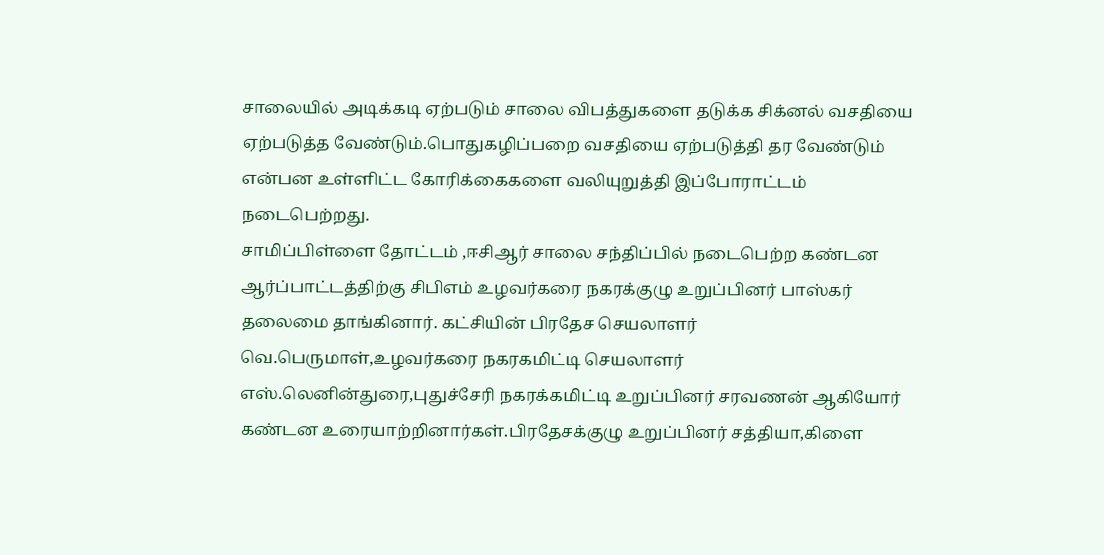சாலையில் அடிக்கடி ஏற்படும் சாலை விபத்துகளை தடுக்க சிக்னல் வசதியை ஏற்படுத்த வேண்டும்.பொதுகழிப்பறை வசதியை ஏற்படுத்தி தர வேண்டும் என்பன உள்ளிட்ட கோரிக்கைகளை வலியுறுத்தி இப்போராட்டம் நடைபெற்றது.
சாமிப்பிள்ளை தோட்டம் ,ஈசிஆர் சாலை சந்திப்பில் நடைபெற்ற கண்டன ஆர்ப்பாட்டத்திற்கு சிபிஎம் உழவர்கரை நகரக்குழு உறுப்பினர் பாஸ்கர் தலைமை தாங்கினார். கட்சியின் பிரதேச செயலாளர் வெ.பெருமாள்,உழவர்கரை நகரகமிட்டி செயலாளர் எஸ்.லெனின்துரை,புதுச்சேரி நகரக்கமிட்டி உறுப்பினர் சரவணன் ஆகியோர் கண்டன உரையாற்றினார்கள்.பிரதேசக்குழு உறுப்பினர் சத்தியா,கிளை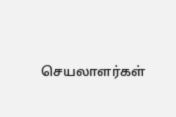செயலாளர்கள்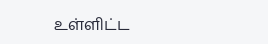உள்ளிட்ட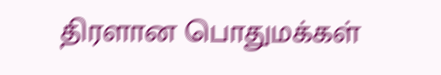திரளான பொதுமக்கள்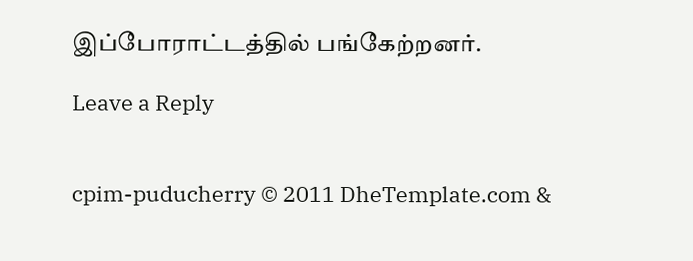இப்போராட்டத்தில் பங்கேற்றனர்.

Leave a Reply


cpim-puducherry © 2011 DheTemplate.com &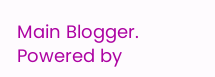Main Blogger. Powered by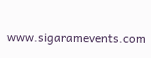www.sigaramevents.com